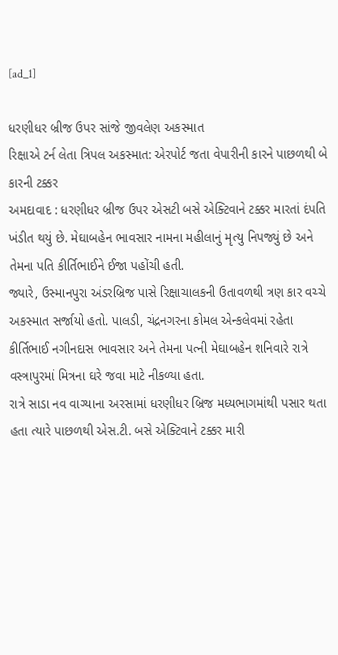[ad_1]

ધરણીધર બ્રીજ ઉપર સાંજે જીવલેણ અકસ્માત
રિક્ષાએ ટર્ન લેતા ત્રિપલ અકસ્માત: એરપોર્ટ જતા વેપારીની કારને પાછળથી બે કારની ટક્કર
અમદાવાદ : ધરણીધર બ્રીજ ઉપર એસટી બસે એક્ટિવાને ટક્કર મારતાં દંપતિ ખંડીત થયું છે. મેઘાબહેન ભાવસાર નામના મહીલાનું મૃત્યુ નિપજ્યું છે અને તેમના પતિ કીર્તિભાઈને ઈજા પહોંચી હતી.
જ્યારે, ઉસ્માનપુરા અંડરબ્રિજ પાસે રિક્ષાચાલકની ઉતાવળથી ત્રણ કાર વચ્ચે અકસ્માત સર્જાયો હતો. પાલડી, ચંદ્રનગરના કોમલ એન્કલેવમાં રહેતા કીર્તિભાઈ નગીનદાસ ભાવસાર અને તેમના પત્ની મેઘાબહેન શનિવારે રાત્રે વસ્ત્રાપુરમાં મિત્રના ઘરે જવા માટે નીકળ્યા હતા.
રાત્રે સાડા નવ વાગ્યાના અરસામાં ધરણીધર બ્રિજ મધ્યભાગમાંથી પસાર થતા હતા ત્યારે પાછળથી એસ.ટી. બસે એક્ટિવાને ટક્કર મારી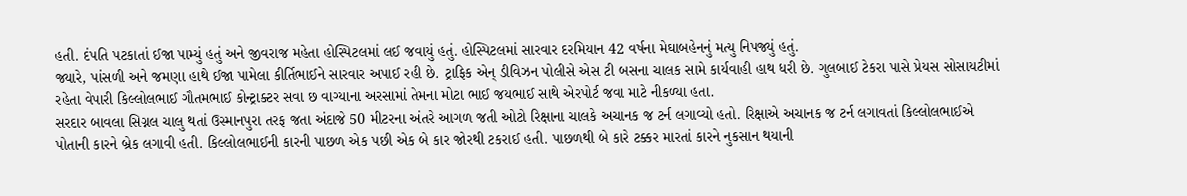હતી. દંપતિ પટકાતાં ઈજા પામ્યું હતું અને જીવરાજ મહેતા હોસ્પિટલમાં લઈ જવાયું હતું. હોસ્પિટલમાં સારવાર દરમિયાન 42 વર્ષના મેઘાબહેનનું મત્યુ નિપજ્યું હતું.
જ્યારે, પાંસળી અને જમણા હાથે ઈજા પામેલા કીર્તિભાઈને સારવાર અપાઈ રહી છે. ટ્રાફિક એન્ ડીવિઝન પોલીસે એસ ટી બસના ચાલક સામે કાર્યવાહી હાથ ધરી છે. ગુલબાઈ ટેકરા પાસે પ્રેયસ સોસાયટીમાં રહેતા વેપારી કિલ્લોલભાઈ ગૌતમભાઈ કોન્ટ્રાક્ટર સવા છ વાગ્યાના અરસામાં તેમના મોટા ભાઈ જયભાઈ સાથે એરપોર્ટ જવા માટે નીકળ્યા હતા.
સરદાર બાવલા સિગ્નલ ચાલુ થતાં ઉસ્માનપુરા તરફ જતા અંદાજે 50 મીટરના અંતરે આગળ જતી ઓટો રિક્ષાના ચાલકે અચાનક જ ટર્ન લગાવ્યો હતો. રિક્ષાએ અચાનક જ ટર્ન લગાવતાં કિલ્લોલભાઈએ પોતાની કારને બ્રેક લગાવી હતી. કિલ્લોલભાઈની કારની પાછળ એક પછી એક બે કાર જોરથી ટકરાઈ હતી. પાછળથી બે કારે ટક્કર મારતાં કારને નુકસાન થયાની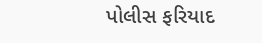પોલીસ ફરિયાદ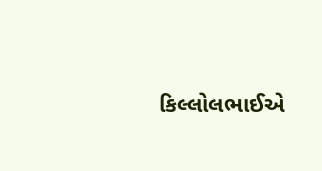કિલ્લોલભાઈએ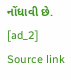નોંધાવી છે.
[ad_2]
Source link